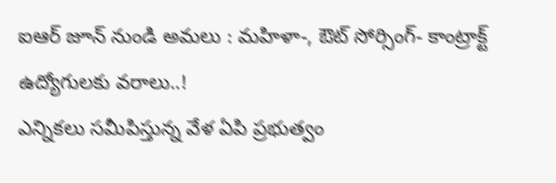ఐఆర్ జూన్ నుండి అమలు : మహిళా-, ఔట్ సోర్సింగ్- కాంట్రాక్ట్ ఉద్యోగులకు వరాలు..!
ఎన్నికలు సమీపిస్తున్న వేళ ఏపి ప్రభుత్వం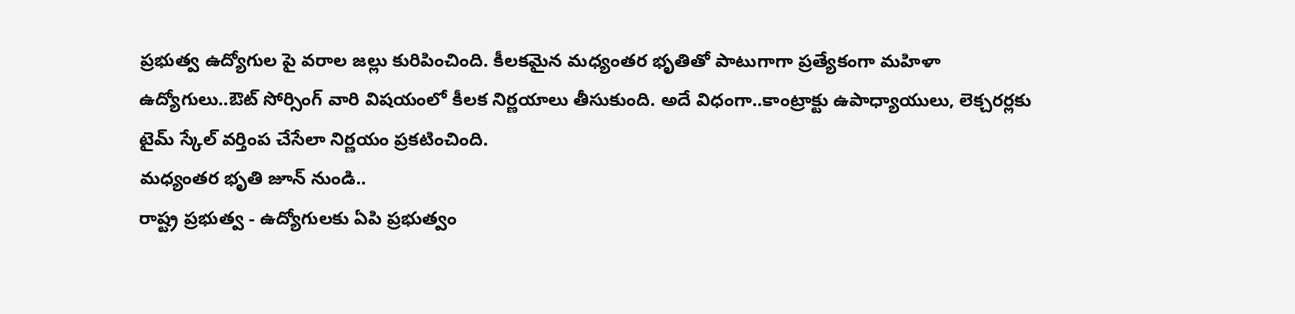ప్రభుత్వ ఉద్యోగుల పై వరాల జల్లు కురిపించింది. కీలకమైన మధ్యంతర భృతితో పాటుగాగా ప్రత్యేకంగా మహిళా ఉద్యోగులు..ఔట్ సోర్సింగ్ వారి విషయంలో కీలక నిర్ణయాలు తీసుకుంది. అదే విధంగా..కాంట్రాక్టు ఉపాధ్యాయులు, లెక్చరర్లకు టైమ్ స్కేల్ వర్తింప చేసేలా నిర్ణయం ప్రకటించింది.
మధ్యంతర భృతి జూన్ నుండి..
రాష్ట్ర ప్రభుత్వ - ఉద్యోగులకు ఏపి ప్రభుత్వం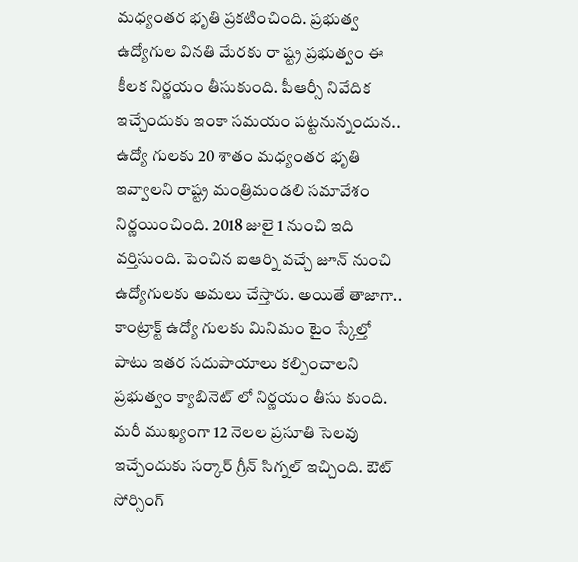మధ్యంతర భృతి ప్రకటించింది. ప్రభుత్వ ఉద్యోగుల వినతి మేరకు రా ష్ట్ర ప్రభుత్వం ఈ కీలక నిర్ణయం తీసుకుంది. పీఆర్సీ నివేదిక ఇచ్చేందుకు ఇంకా సమయం పట్టనున్నందున.. ఉద్యో గులకు 20 శాతం మధ్యంతర భృతి ఇవ్వాలని రాష్ట్ర మంత్రిమండలి సమావేశం నిర్ణయించింది. 2018 జులై 1 నుంచి ఇది వర్తిసుంది. పెంచిన ఐఆర్ని వచ్చే జూన్ నుంచి ఉద్యోగులకు అమలు చేస్తారు. అయితే తాజాగా.. కాంట్రాక్ట్ ఉద్యో గులకు మినిమం టైం స్కేల్తో పాటు ఇతర సదుపాయాలు కల్పించాలని ప్రభుత్వం క్యాబినెట్ లో నిర్ణయం తీసు కుంది. మరీ ముఖ్యంగా 12 నెలల ప్రసూతి సెలవు ఇచ్చేందుకు సర్కార్ గ్రీన్ సిగ్నల్ ఇచ్చింది. ఔట్ సోర్సింగ్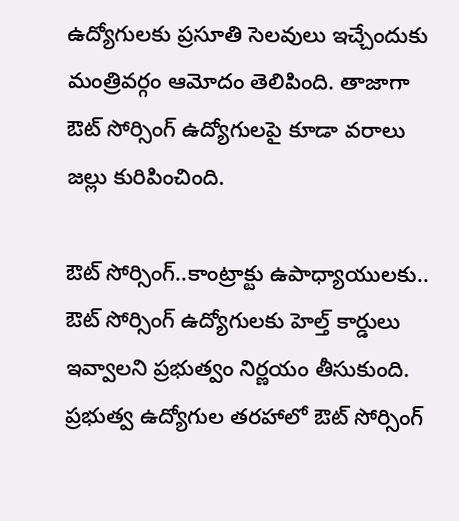ఉద్యోగులకు ప్రసూతి సెలవులు ఇచ్చేందుకు మంత్రివర్గం ఆమోదం తెలిపింది. తాజాగా ఔట్ సోర్సింగ్ ఉద్యోగులపై కూడా వరాలు జల్లు కురిపించింది.

ఔట్ సోర్సింగ్..కాంట్రాక్టు ఉపాధ్యాయులకు..
ఔట్ సోర్సింగ్ ఉద్యోగులకు హెల్త్ కార్డులు ఇవ్వాలని ప్రభుత్వం నిర్ణయం తీసుకుంది. ప్రభుత్వ ఉద్యోగుల తరహాలో ఔట్ సోర్సింగ్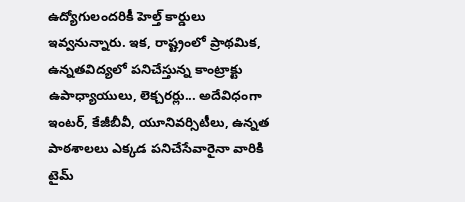ఉద్యోగులందరికీ హెల్త్ కార్డులు ఇవ్వనున్నారు. ఇక, రాష్ట్రంలో ప్రాథమిక, ఉన్నతవిద్యలో పనిచేస్తున్న కాంట్రాక్టు ఉపాధ్యాయులు, లెక్చరర్లు... అదేవిధంగా ఇంటర్, కేజీబీవీ, యూనివర్సిటీలు, ఉన్నత పాఠశాలలు ఎక్కడ పనిచేసేవారైనా వారికి టైమ్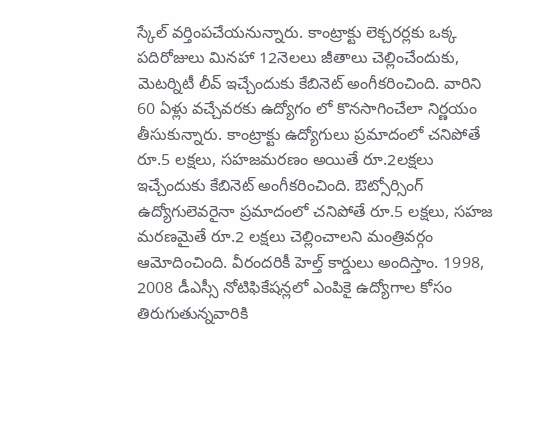స్కేల్ వర్తింపచేయనున్నారు. కాంట్రాక్టు లెక్చరర్లకు ఒక్క పదిరోజులు మినహా 12నెలలు జీతాలు చెల్లించేందుకు, మెటర్నిటీ లీవ్ ఇచ్చేందుకు కేబినెట్ అంగీకరించింది. వారిని 60 ఏళ్లు వచ్చేవరకు ఉద్యోగం లో కొనసాగించేలా నిర్ణయం తీసుకున్నారు. కాంట్రాక్టు ఉద్యోగులు ప్రమాదంలో చనిపోతే రూ.5 లక్షలు, సహజమరణం అయితే రూ.2లక్షలు ఇచ్చేందుకు కేబినెట్ అంగీకరించింది. ఔట్సోర్సింగ్ ఉద్యోగులెవరైనా ప్రమాదంలో చనిపోతే రూ.5 లక్షలు, సహజ మరణమైతే రూ.2 లక్షలు చెల్లించాలని మంత్రివర్గం ఆమోదించింది. వీరందరికీ హెల్త్ కార్డులు అందిస్తాం. 1998, 2008 డీఎస్సీ నోటిఫికేషన్లలో ఎంపికై ఉద్యోగాల కోసం తిరుగుతున్నవారికి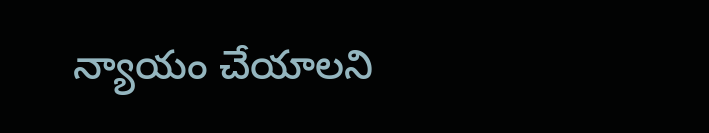న్యాయం చేయాలని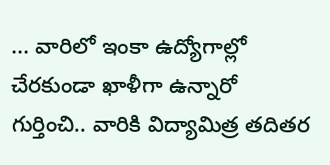... వారిలో ఇంకా ఉద్యోగాల్లో చేరకుండా ఖాళీగా ఉన్నారో గుర్తించి.. వారికి విద్యామిత్ర తదితర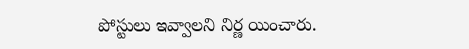పోస్టులు ఇవ్వాలని నిర్ణ యించారు.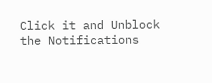Click it and Unblock the Notifications